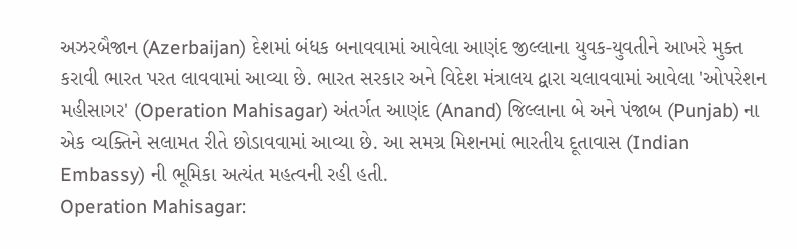અઝરબૈજાન (Azerbaijan) દેશમાં બંધક બનાવવામાં આવેલા આણંદ જીલ્લાના યુવક-યુવતીને આખરે મુક્ત કરાવી ભારત પરત લાવવામાં આવ્યા છે. ભારત સરકાર અને વિદેશ મંત્રાલય દ્વારા ચલાવવામાં આવેલા 'ઓપરેશન મહીસાગર' (Operation Mahisagar) અંતર્ગત આણંદ (Anand) જિલ્લાના બે અને પંજાબ (Punjab) ના એક વ્યક્તિને સલામત રીતે છોડાવવામાં આવ્યા છે. આ સમગ્ર મિશનમાં ભારતીય દૂતાવાસ (Indian Embassy) ની ભૂમિકા અત્યંત મહત્વની રહી હતી.
Operation Mahisagar: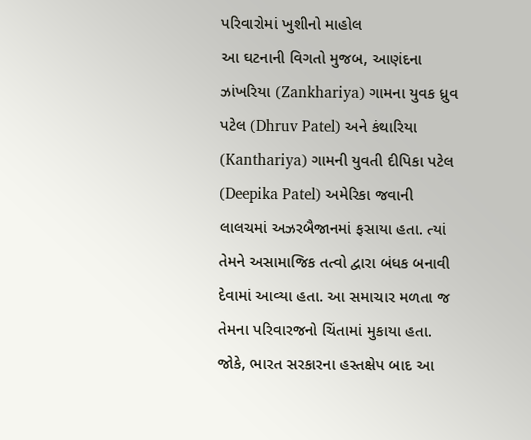પરિવારોમાં ખુશીનો માહોલ
આ ઘટનાની વિગતો મુજબ, આણંદના ઝાંખરિયા (Zankhariya) ગામના યુવક ધ્રુવ પટેલ (Dhruv Patel) અને કંથારિયા (Kanthariya) ગામની યુવતી દીપિકા પટેલ (Deepika Patel) અમેરિકા જવાની લાલચમાં અઝરબૈજાનમાં ફસાયા હતા. ત્યાં તેમને અસામાજિક તત્વો દ્વારા બંધક બનાવી દેવામાં આવ્યા હતા. આ સમાચાર મળતા જ તેમના પરિવારજનો ચિંતામાં મુકાયા હતા. જોકે, ભારત સરકારના હસ્તક્ષેપ બાદ આ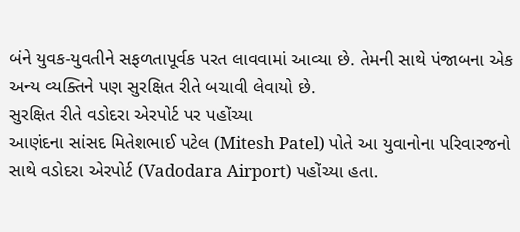બંને યુવક-યુવતીને સફળતાપૂર્વક પરત લાવવામાં આવ્યા છે. તેમની સાથે પંજાબના એક અન્ય વ્યક્તિને પણ સુરક્ષિત રીતે બચાવી લેવાયો છે.
સુરક્ષિત રીતે વડોદરા એરપોર્ટ પર પહોંચ્યા
આણંદના સાંસદ મિતેશભાઈ પટેલ (Mitesh Patel) પોતે આ યુવાનોના પરિવારજનો સાથે વડોદરા એરપોર્ટ (Vadodara Airport) પહોંચ્યા હતા.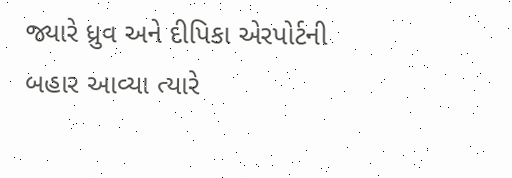જ્યારે ધ્રુવ અને દીપિકા એરપોર્ટની બહાર આવ્યા ત્યારે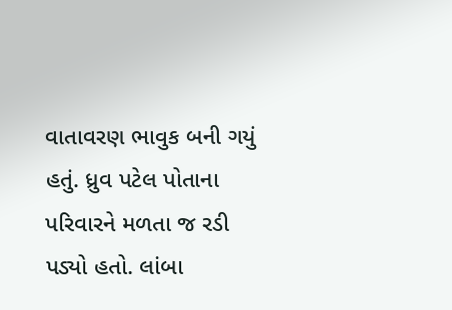વાતાવરણ ભાવુક બની ગયું હતું. ધ્રુવ પટેલ પોતાના પરિવારને મળતા જ રડી પડ્યો હતો. લાંબા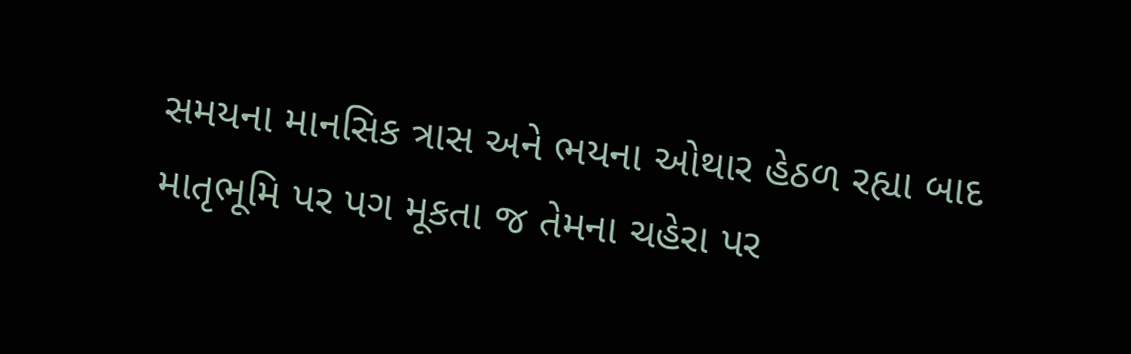સમયના માનસિક ત્રાસ અને ભયના ઓથાર હેઠળ રહ્યા બાદ માતૃભૂમિ પર પગ મૂકતા જ તેમના ચહેરા પર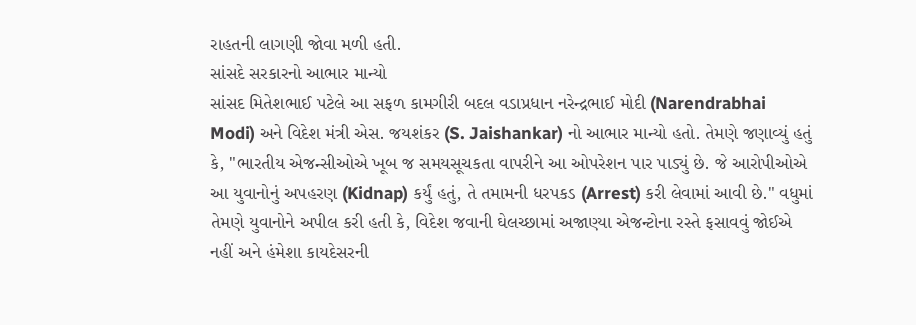રાહતની લાગણી જોવા મળી હતી.
સાંસદે સરકારનો આભાર માન્યો
સાંસદ મિતેશભાઈ પટેલે આ સફળ કામગીરી બદલ વડાપ્રધાન નરેન્દ્રભાઈ મોદી (Narendrabhai Modi) અને વિદેશ મંત્રી એસ. જયશંકર (S. Jaishankar) નો આભાર માન્યો હતો. તેમણે જણાવ્યું હતું કે, "ભારતીય એજન્સીઓએ ખૂબ જ સમયસૂચકતા વાપરીને આ ઓપરેશન પાર પાડ્યું છે. જે આરોપીઓએ આ યુવાનોનું અપહરણ (Kidnap) કર્યું હતું, તે તમામની ધરપકડ (Arrest) કરી લેવામાં આવી છે." વધુમાં તેમણે યુવાનોને અપીલ કરી હતી કે, વિદેશ જવાની ઘેલચ્છામાં અજાણ્યા એજન્ટોના રસ્તે ફસાવવું જોઈએ નહીં અને હંમેશા કાયદેસરની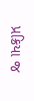પ્રક્રિયા જ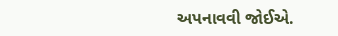અપનાવવી જોઈએ.